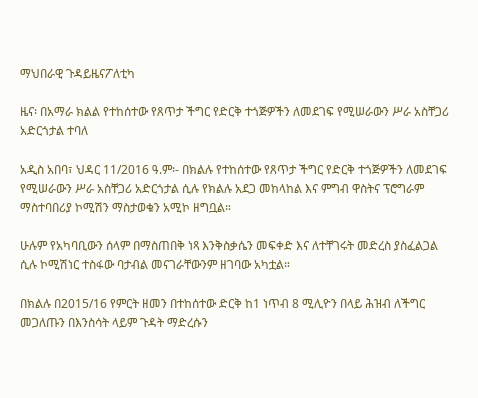ማህበራዊ ጉዳይዜናፖለቲካ

ዜና፡ በአማራ ክልል የተከሰተው የጸጥታ ችግር የድርቅ ተጎጅዎችን ለመደገፍ የሚሠራውን ሥራ አስቸጋሪ አድርጎታል ተባለ

አዲስ አበባ፣ ህዳር 11/2016 ዓ.ም፡- በክልሉ የተከሰተው የጸጥታ ችግር የድርቅ ተጎጅዎችን ለመደገፍ የሚሠራውን ሥራ አስቸጋሪ አድርጎታል ሲሉ የክልሉ አደጋ መከላከል እና ምግብ ዋስትና ፕሮግራም ማስተባበሪያ ኮሚሽን ማስታወቁን አሚኮ ዘግቧል።

ሁሉም የአካባቢውን ሰላም በማስጠበቅ ነጻ እንቅስቃሴን መፍቀድ እና ለተቸገሩት መድረስ ያስፈልጋል ሲሉ ኮሚሽነር ተስፋው ባታብል መናገራቸውንም ዘገባው አካቷል።

በክልሉ በ2015/16 የምርት ዘመን በተከሰተው ድርቅ ከ1 ነጥብ 8 ሚሊዮን በላይ ሕዝብ ለችግር መጋለጡን በእንስሳት ላይም ጉዳት ማድረሱን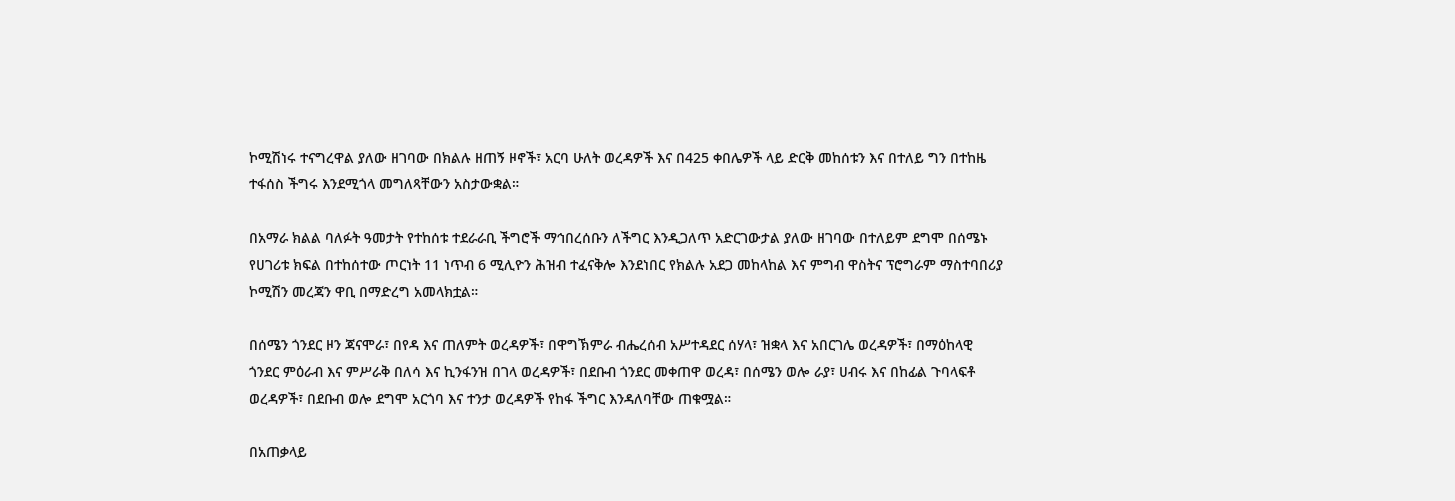ኮሚሽነሩ ተናግረዋል ያለው ዘገባው በክልሉ ዘጠኝ ዞኖች፣ አርባ ሁለት ወረዳዎች እና በ425 ቀበሌዎች ላይ ድርቅ መከሰቱን እና በተለይ ግን በተከዜ ተፋሰስ ችግሩ እንደሚጎላ መግለጻቸውን አስታውቋል።

በአማራ ክልል ባለፉት ዓመታት የተከሰቱ ተደራራቢ ችግሮች ማኅበረሰቡን ለችግር እንዲጋለጥ አድርገውታል ያለው ዘገባው በተለይም ደግሞ በሰሜኑ የሀገሪቱ ክፍል በተከሰተው ጦርነት 11 ነጥብ 6 ሚሊዮን ሕዝብ ተፈናቅሎ እንደነበር የክልሉ አደጋ መከላከል እና ምግብ ዋስትና ፕሮግራም ማስተባበሪያ ኮሚሽን መረጃን ዋቢ በማድረግ አመላክቷል።

በሰሜን ጎንደር ዞን ጃናሞራ፣ በየዳ እና ጠለምት ወረዳዎች፣ በዋግኽምራ ብሔረሰብ አሥተዳደር ሰሃላ፣ ዝቋላ እና አበርገሌ ወረዳዎች፣ በማዕከላዊ ጎንደር ምዕራብ እና ምሥራቅ በለሳ እና ኪንፋንዝ በገላ ወረዳዎች፣ በደቡብ ጎንደር መቀጠዋ ወረዳ፣ በሰሜን ወሎ ራያ፣ ሀብሩ እና በከፊል ጉባላፍቶ ወረዳዎች፣ በደቡብ ወሎ ደግሞ አርጎባ እና ተንታ ወረዳዎች የከፋ ችግር እንዳለባቸው ጠቁሟል።

በአጠቃላይ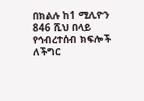በክልሉ ከ1 ሚሊዮን 846 ሺህ በላይ የኅብረተሰብ ክፍሎች ለችግር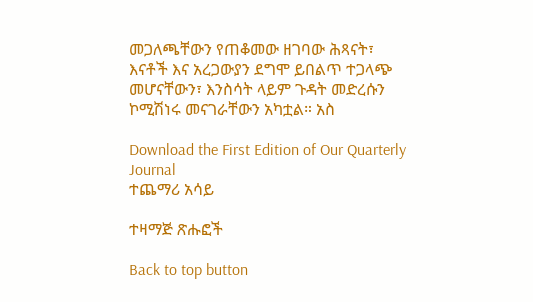መጋለጫቸውን የጠቆመው ዘገባው ሕጻናት፣ እናቶች እና አረጋውያን ደግሞ ይበልጥ ተጋላጭ መሆናቸውን፣ እንስሳት ላይም ጉዳት መድረሱን ኮሚሽነሩ መናገራቸውን አካቷል። አስ

Download the First Edition of Our Quarterly Journal
ተጨማሪ አሳይ

ተዛማጅ ጽሑፎች

Back to top button